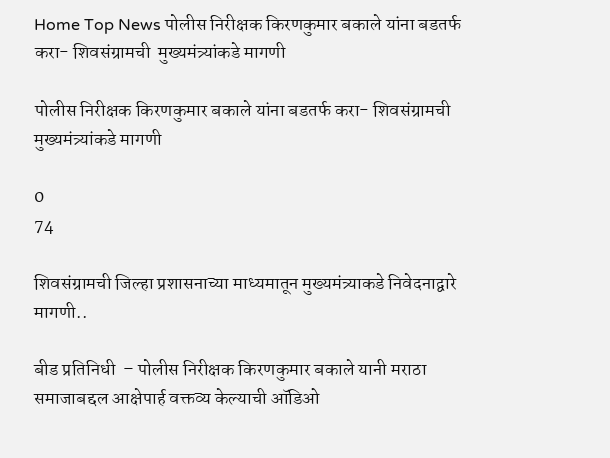Home Top News पोलीस निरीक्षक किरणकुमार बकाले यांना बडतर्फ करा- शिवसंग्रामची  मुख्यमंत्र्यांकडे मागणी

पोलीस निरीक्षक किरणकुमार बकाले यांना बडतर्फ करा- शिवसंग्रामची  मुख्यमंत्र्यांकडे मागणी

0
74

शिवसंग्रामची जिल्हा प्रशासनाच्या माध्यमातून मुख्यमंत्र्याकडे निवेदनाद्वारे  मागणी..

बीड प्रतिनिधी  – पोलीस निरीक्षक किरणकुमार बकाले यानी मराठा समाजाबद्दल आक्षेपार्ह वक्तव्य केल्याची ऑडिओ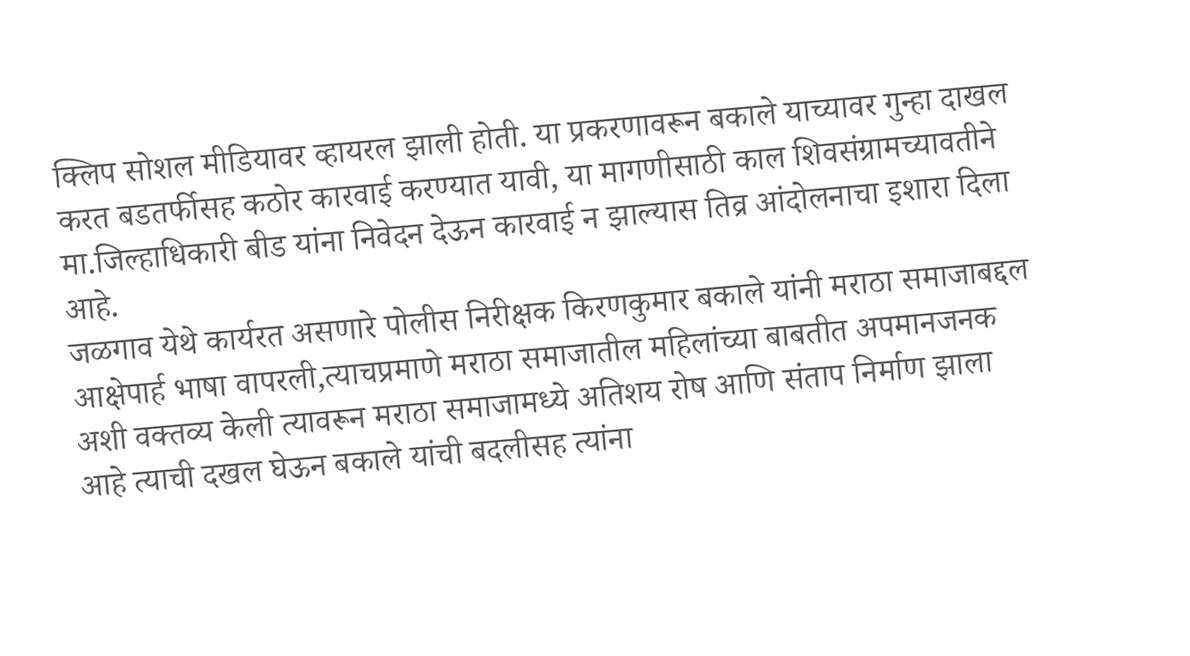क्लिप सोशल मीडियावर व्हायरल झाली होती. या प्रकरणावरून बकाले याच्यावर गुन्हा दाखल करत बडतर्फीसह कठोर कारवाई करण्यात यावी, या मागणीसाठी काल शिवसंग्रामच्यावतीने मा.जिल्हाधिकारी बीड यांना निवेदन देऊन कारवाई न झाल्यास तिव्र आंदोलनाचा इशारा दिला आहे.
जळगाव येथे कार्यरत असणारे पोलीस निरीक्षक किरणकुमार बकाले यांनी मराठा समाजाबद्दल आक्षेपार्ह भाषा वापरली,त्याचप्रमाणे मराठा समाजातील महिलांच्या बाबतीत अपमानजनक अशी वक्तव्य केली त्यावरून मराठा समाजामध्ये अतिशय रोष आणि संताप निर्माण झाला आहे त्याची दखल घेऊन बकाले यांची बदलीसह त्यांना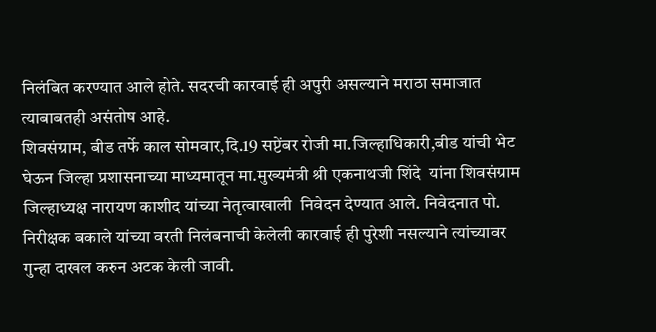निलंबित करण्यात आले होते. सदरची कारवाई ही अपुरी असल्याने मराठा समाजात त्याबाबतही असंतोष आहे.
शिवसंग्राम, बीड तर्फे काल सोमवार,दि.19 सप्टेंबर रोजी मा.जिल्हाधिकारी,बीड यांची भेट घेऊन जिल्हा प्रशासनाच्या माध्यमातून मा.मुख्यमंत्री श्री एकनाथजी शिंदे  यांना शिवसंग्राम जिल्हाध्यक्ष नारायण काशीद यांच्या नेतृत्वाखाली  निवेदन देण्यात आले. निवेदनात पो. निरीक्षक बकाले यांच्या वरती निलंबनाची केलेली कारवाई ही पुरेशी नसल्याने त्यांच्यावर गुन्हा दाखल करुन अटक केली जावी.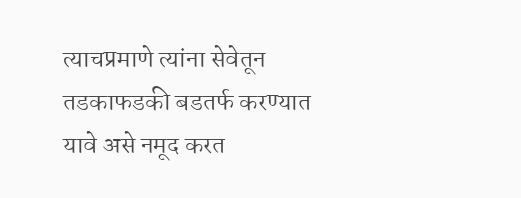त्याचप्रमाणे त्यांना सेवेतून तडकाफडकी बडतर्फ करण्यात यावे असे नमूद करत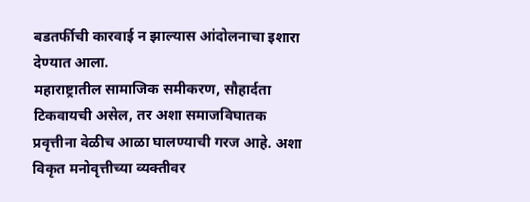बडतर्फीची कारवाई न झाल्यास आंदोलनाचा इशारा देण्यात आला.
महाराष्ट्रातील सामाजिक समीकरण, सौहार्दता टिकवायची असेल, तर अशा समाजविघातक प्रवृत्तीना वेळीच आळा घालण्याची गरज आहे. अशा विकृत मनोवृत्तीच्या व्यक्तीवर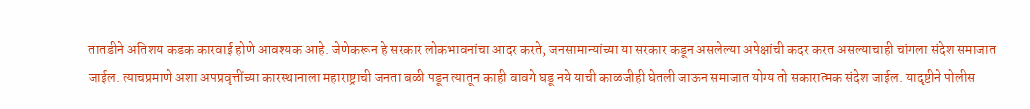तातडीने अतिशय कडक कारवाई होणे आवश्यक आहे. जेणेकरून हे सरकार लोकभावनांचा आदर करते, जनसामान्यांच्या या सरकार कडून असलेल्या अपेक्षांची कदर करत असल्याचाही चांगला संदेश समाजात जाईल. त्याचप्रमाणे अशा अपप्रवृत्तींच्या कारस्थानाला महाराष्ट्राची जनता बळी पडून त्यातून काही वावगे घडू नये याची काळजीही घेतली जाऊन समाजात योग्य तो सकारात्मक संदेश जाईल. यादृष्टीने पोलीस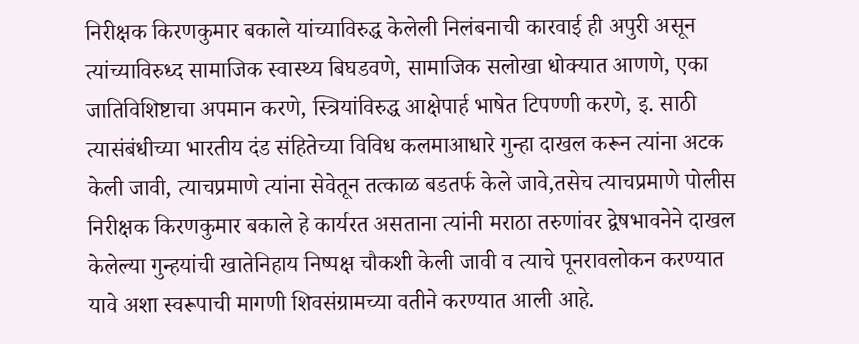निरीक्षक किरणकुमार बकाले यांच्याविरुद्ध केलेली निलंबनाची कारवाई ही अपुरी असून त्यांच्याविरुध्द सामाजिक स्वास्थ्य बिघडवणे, सामाजिक सलोखा धोक्यात आणणे, एका जातिविशिष्टाचा अपमान करणे, स्त्रियांविरुद्ध आक्षेपार्ह भाषेत टिपण्णी करणे, इ. साठी त्यासंबंधीच्या भारतीय दंड संहितेच्या विविध कलमाआधारे गुन्हा दाखल करून त्यांना अटक केली जावी, त्याचप्रमाणे त्यांना सेवेतून तत्काळ बडतर्फ केले जावे,तसेच त्याचप्रमाणे पोलीस निरीक्षक किरणकुमार बकाले हे कार्यरत असताना त्यांनी मराठा तरुणांवर द्वेषभावनेने दाखल केलेल्या गुन्हयांची खातेनिहाय निष्पक्ष चौकशी केली जावी व त्याचे पूनरावलोकन करण्यात यावे अशा स्वरूपाची मागणी शिवसंग्रामच्या वतीने करण्यात आली आहे.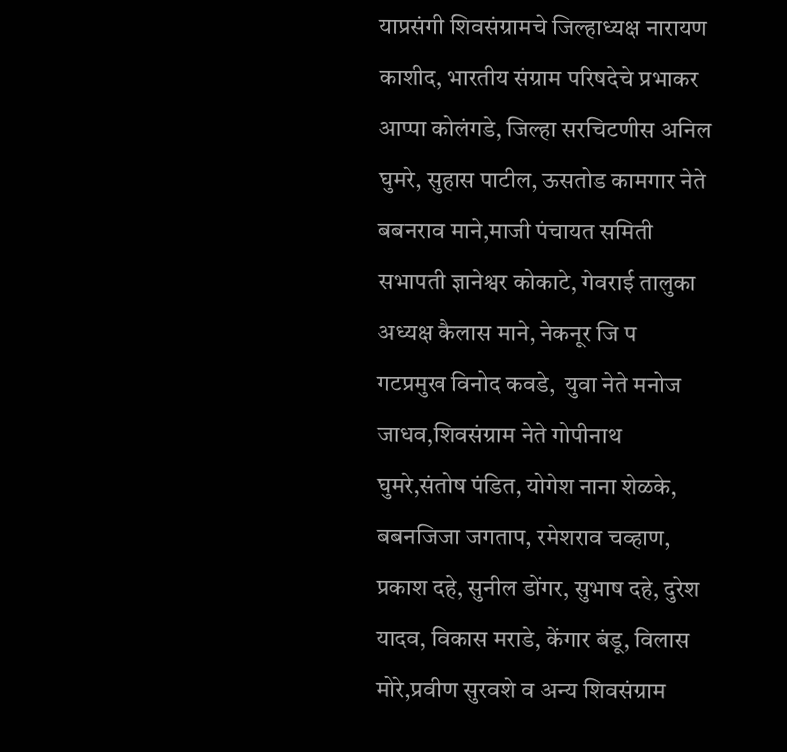याप्रसंगी शिवसंग्रामचे जिल्हाध्यक्ष नारायण काशीद, भारतीय संग्राम परिषदेचे प्रभाकर आप्पा कोलंगडे, जिल्हा सरचिटणीस अनिल घुमरे, सुहास पाटील, ऊसतोड कामगार नेते बबनराव माने,माजी पंचायत समिती सभापती ज्ञानेश्वर कोकाटे, गेवराई तालुका अध्यक्ष कैलास माने, नेकनूर जि प गटप्रमुख विनोद कवडे,  युवा नेते मनोज जाधव,शिवसंग्राम नेते गोपीनाथ घुमरे,संतोष पंडित, योगेश नाना शेळके, बबनजिजा जगताप, रमेशराव चव्हाण, प्रकाश दहे, सुनील डोंगर, सुभाष दहे, दुरेश यादव, विकास मराडे, केंगार बंडू, विलास मोरे,प्रवीण सुरवशे व अन्य शिवसंग्राम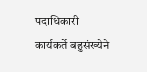पदाधिकारी कार्यकर्ते बहुसंख्येने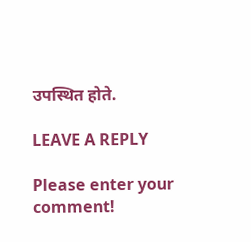उपस्थित होते.

LEAVE A REPLY

Please enter your comment!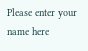Please enter your name here